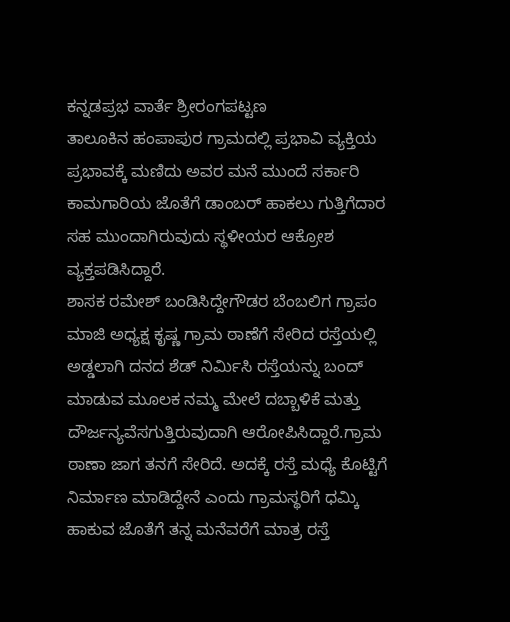ಕನ್ನಡಪ್ರಭ ವಾರ್ತೆ ಶ್ರೀರಂಗಪಟ್ಟಣ
ತಾಲೂಕಿನ ಹಂಪಾಪುರ ಗ್ರಾಮದಲ್ಲಿ ಪ್ರಭಾವಿ ವ್ಯಕ್ತಿಯ ಪ್ರಭಾವಕ್ಕೆ ಮಣಿದು ಅವರ ಮನೆ ಮುಂದೆ ಸರ್ಕಾರಿ ಕಾಮಗಾರಿಯ ಜೊತೆಗೆ ಡಾಂಬರ್ ಹಾಕಲು ಗುತ್ತಿಗೆದಾರ ಸಹ ಮುಂದಾಗಿರುವುದು ಸ್ಥಳೀಯರ ಆಕ್ರೋಶ ವ್ಯಕ್ತಪಡಿಸಿದ್ದಾರೆ.
ಶಾಸಕ ರಮೇಶ್ ಬಂಡಿಸಿದ್ದೇಗೌಡರ ಬೆಂಬಲಿಗ ಗ್ರಾಪಂ ಮಾಜಿ ಅಧ್ಯಕ್ಷ ಕೃಷ್ಣ ಗ್ರಾಮ ಠಾಣೆಗೆ ಸೇರಿದ ರಸ್ತೆಯಲ್ಲಿ ಅಡ್ಡಲಾಗಿ ದನದ ಶೆಡ್ ನಿರ್ಮಿಸಿ ರಸ್ತೆಯನ್ನು ಬಂದ್ ಮಾಡುವ ಮೂಲಕ ನಮ್ಮ ಮೇಲೆ ದಬ್ಬಾಳಿಕೆ ಮತ್ತು ದೌರ್ಜನ್ಯವೆಸಗುತ್ತಿರುವುದಾಗಿ ಆರೋಪಿಸಿದ್ದಾರೆ.ಗ್ರಾಮ ಠಾಣಾ ಜಾಗ ತನಗೆ ಸೇರಿದೆ. ಅದಕ್ಕೆ ರಸ್ತೆ ಮಧ್ಯೆ ಕೊಟ್ಟಿಗೆ ನಿರ್ಮಾಣ ಮಾಡಿದ್ದೇನೆ ಎಂದು ಗ್ರಾಮಸ್ಥರಿಗೆ ಧಮ್ಕಿ ಹಾಕುವ ಜೊತೆಗೆ ತನ್ನ ಮನೆವರೆಗೆ ಮಾತ್ರ ರಸ್ತೆ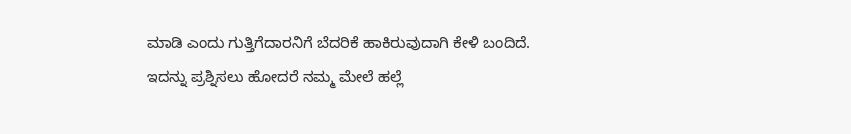ಮಾಡಿ ಎಂದು ಗುತ್ತಿಗೆದಾರನಿಗೆ ಬೆದರಿಕೆ ಹಾಕಿರುವುದಾಗಿ ಕೇಳಿ ಬಂದಿದೆ.
ಇದನ್ನು ಪ್ರಶ್ನಿಸಲು ಹೋದರೆ ನಮ್ಮ ಮೇಲೆ ಹಲ್ಲೆ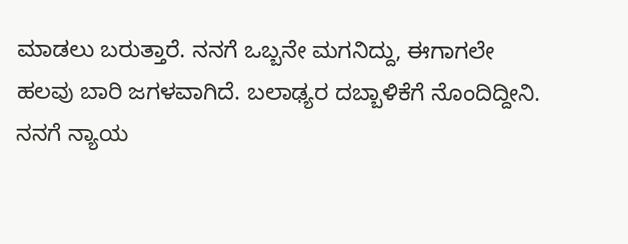ಮಾಡಲು ಬರುತ್ತಾರೆ. ನನಗೆ ಒಬ್ಬನೇ ಮಗನಿದ್ದು, ಈಗಾಗಲೇ ಹಲವು ಬಾರಿ ಜಗಳವಾಗಿದೆ. ಬಲಾಢ್ಯರ ದಬ್ಬಾಳಿಕೆಗೆ ನೊಂದಿದ್ದೀನಿ. ನನಗೆ ನ್ಯಾಯ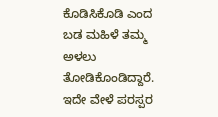ಕೊಡಿಸಿಕೊಡಿ ಎಂದ ಬಡ ಮಹಿಳೆ ತಮ್ಮ ಅಳಲು ತೋಡಿಕೊಂಡಿದ್ದಾರೆ.
ಇದೇ ವೇಳೆ ಪರಸ್ಪರ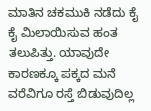ಮಾತಿನ ಚಕಮುಕಿ ನಡೆದು ಕೈ ಕೈ ಮಿಲಾಯಿಸುವ ಹಂತ ತಲುಪಿತ್ತು. ಯಾವುದೇ ಕಾರಣಕ್ಕೂ ಪಕ್ಕದ ಮನೆ ವರೆವಿಗೂ ರಸ್ತೆ ಬಿಡುವುದಿಲ್ಲ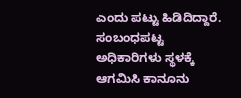ಎಂದು ಪಟ್ಟು ಹಿಡಿದಿದ್ದಾರೆ. ಸಂಬಂಧಪಟ್ಟ ಅಧಿಕಾರಿಗಳು ಸ್ಥಳಕ್ಕೆ ಆಗಮಿಸಿ ಕಾನೂನು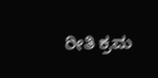ರೀತಿ ಕ್ರಮ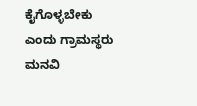ಕೈಗೊಳ್ಳಬೇಕು ಎಂದು ಗ್ರಾಮಸ್ಥರು ಮನವಿ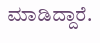ಮಾಡಿದ್ದಾರೆ.